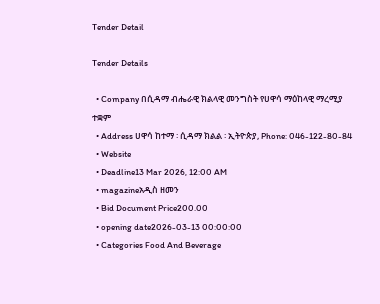Tender Detail

Tender Details

  • Company በሲዳማ ብሔራዊ ክልላዊ መንግስት የሀዋሳ ማዕከላዊ ማረሚያ ተቋም
  • Address ሀዋሳ ከተማ ፡ ሲዳማ ክልል ፡ ኢትዮጵያ, Phone: 046-122-80-84
  • Website
  • Deadline13 Mar 2026, 12:00 AM
  • magazineአዲስ ዘመን
  • Bid Document Price200.00
  • opening date2026-03-13 00:00:00
  • Categories Food And Beverage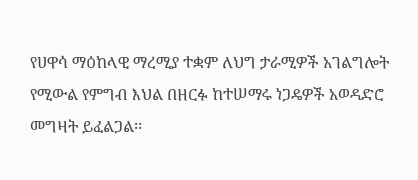የሀዋሳ ማዕከላዊ ማረሚያ ተቋም ለህግ ታራሚዎች አገልግሎት የሚውል የምግብ እህል በዘርፉ ከተሠማሩ ነጋዴዎች አወዳድሮ መግዛት ይፈልጋል፡፡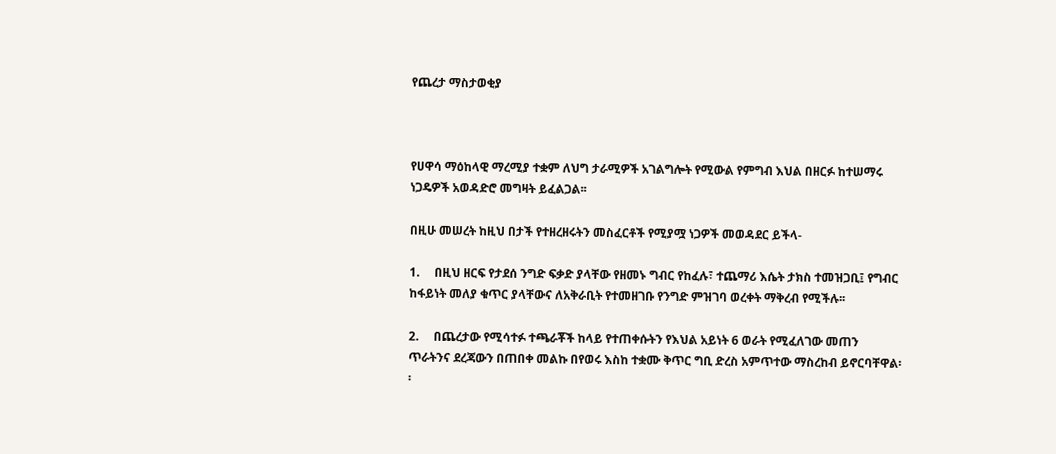የጨረታ ማስታወቂያ



የሀዋሳ ማዕከላዊ ማረሚያ ተቋም ለህግ ታራሚዎች አገልግሎት የሚውል የምግብ እህል በዘርፉ ከተሠማሩ ነጋዴዎች አወዳድሮ መግዛት ይፈልጋል፡፡

በዚሁ መሠረት ከዚህ በታች የተዘረዘሩትን መስፈርቶች የሚያሟ ነጋዎች መወዳደር ይችላ-

1.     በዚህ ዘርፍ የታደሰ ንግድ ፍቃድ ያላቸው የዘመኑ ግብር የከፈሉ፣ ተጨማሪ እሴት ታክስ ተመዝጋቢ፤ የግብር ከፋይነት መለያ ቁጥር ያላቸውና ለአቅራቢት የተመዘገቡ የንግድ ምዝገባ ወረቀት ማቅረብ የሚችሉ፡፡

2.     በጨረታው የሚሳተፉ ተጫራቾች ከላይ የተጠቀሱትን የእህል አይነት 6 ወራት የሚፈለገው መጠን ጥራትንና ደረጃውን በጠበቀ መልኩ በየወሩ እስከ ተቋሙ ቅጥር ግቢ ድረስ አምጥተው ማስረከብ ይኖርባቸዋል፡፡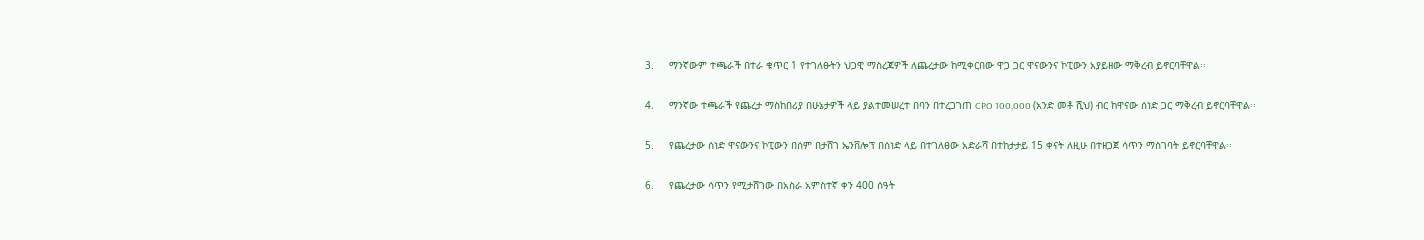3.     ማንኛውም ተጫራች በተራ ቁጥር 1 የተገለፁትን ህጋዊ ማስረጃዎች ለጨረታው ከሚቀርበው ዋጋ ጋር ዋናውንና ኮፒውን አያይዘው ማቅረብ ይኖርባቸዋል፡፡

4.     ማንኛው ተጫራች የጨረታ ማስከበሪያ በሁኔታዎች ላይ ያልተመሠረተ በባን በተረጋገጠ CPO 100,000 (አንድ መቶ ሺህ) ብር ከዋናው ሰነድ ጋር ማቅረብ ይኖርባቸዋል፡፡

5.     የጨረታው ሰነድ ዋናውንና ኮፒውን በሰም በታሸገ ኤንቨሎፕ በሰነድ ላይ በተገለፀው አድራሻ በተከታታይ 15 ቀናት ለዚሁ በተዘጋጀ ሳጥን ማስገባት ይኖርባቸዋል፡፡

6.     የጨረታው ሳጥን የሚታሸገው በአስራ አምስተኛ ቀን 400 ሰዓት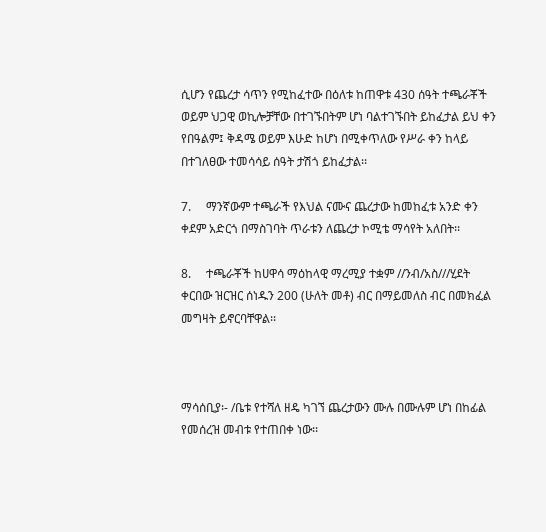ሲሆን የጨረታ ሳጥን የሚከፈተው በዕለቱ ከጠዋቱ 430 ሰዓት ተጫራቾች ወይም ህጋዊ ወኪሎቻቸው በተገኙበትም ሆነ ባልተገኙበት ይከፈታል ይህ ቀን የበዓልም፤ ቅዳሜ ወይም እሁድ ከሆነ በሚቀጥለው የሥራ ቀን ከላይ በተገለፀው ተመሳሳይ ሰዓት ታሽጎ ይከፈታል፡፡

7.     ማንኛውም ተጫራች የእህል ናሙና ጨረታው ከመከፈቱ አንድ ቀን ቀደም አድርጎ በማስገባት ጥራቱን ለጨረታ ኮሚቴ ማሳየት አለበት፡፡

8.     ተጫራቾች ከሀዋሳ ማዕከላዊ ማረሚያ ተቋም //ንብ/አስ///ሂደት ቀርበው ዝርዝር ሰነዱን 200 (ሁለት መቶ) ብር በማይመለስ ብር በመክፈል መግዛት ይኖርባቸዋል፡፡



ማሳሰቢያ፡- /ቤቱ የተሻለ ዘዴ ካገኘ ጨረታውን ሙሉ በሙሉም ሆነ በከፊል የመሰረዝ መብቱ የተጠበቀ ነው፡፡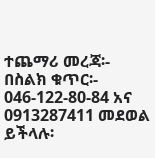ተጨማሪ መረጃ፡- በስልክ ቁጥር፡- 046-122-80-84 አና 0913287411 መደወል ይችላሉ፡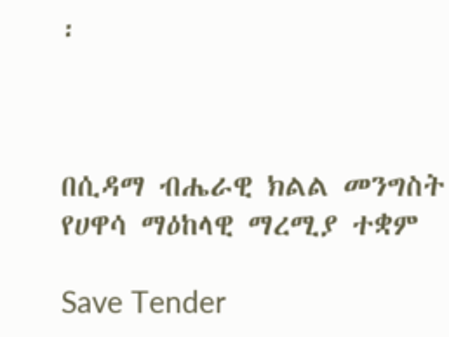፡



በሲዳማ ብሔራዊ ክልል መንግስት የሀዋሳ ማዕከላዊ ማረሚያ ተቋም

Save Tender